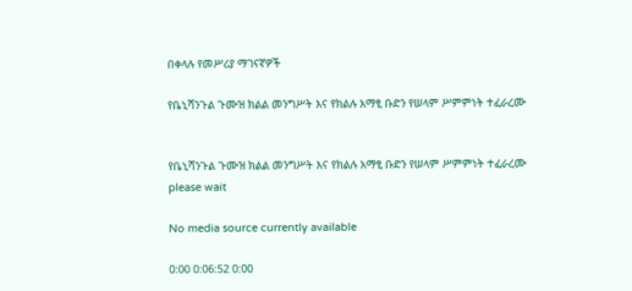በቀላሉ የመሥሪያ ማገናኛዎች

የቤኒሻንጉል ጉሙዝ ክልል መንግሥት እና የክልሉ አማፂ ቡድን የሠላም ሥምምነት ተፈራረሙ


የቤኒሻንጉል ጉሙዝ ክልል መንግሥት እና የክልሉ አማፂ ቡድን የሠላም ሥምምነት ተፈራረሙ
please wait

No media source currently available

0:00 0:06:52 0:00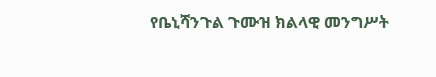የቤኒሻንጉል ጉሙዝ ክልላዊ መንግሥት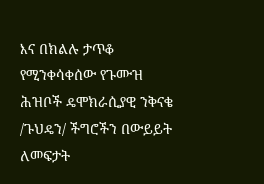እና በክልሉ ታጥቆ የሚንቀሳቀሰው የጉሙዝ ሕዝቦች ዴሞክራሲያዊ ንቅናቄ /ጉህዴን/ ችግሮችን በውይይት ለመፍታት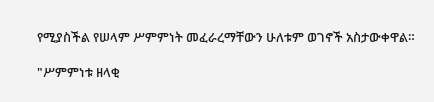የሚያስችል የሠላም ሥምምነት መፈራረማቸውን ሁለቱም ወገኖች አስታውቀዋል።

"ሥምምነቱ ዘላቂ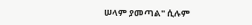ሠላም ያመጣል" ሲሉም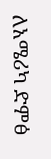ለአሜሪካ ድምፅ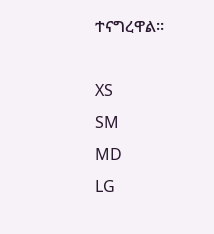ተናግረዋል።

XS
SM
MD
LG